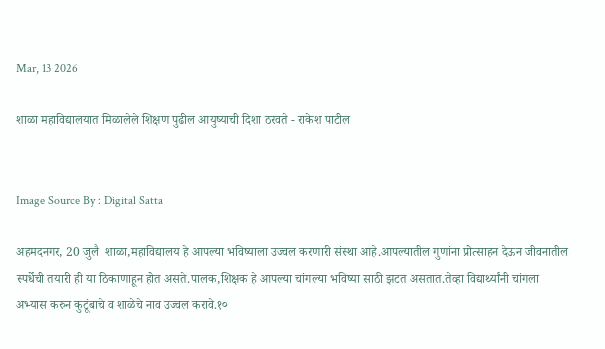Mar, 13 2026

शाळा महाविद्यालयात मिळालेले शिक्षण पुढील आयुष्याची दिशा ठरवते - राकेश पाटील


Image Source By : Digital Satta

अहमदनगर, 20 जुलै  शाळा,महाविद्यालय हे आपल्या भविष्याला उज्वल करणारी संस्था आहे.आपल्यातील गुणांना प्रोत्साहन देऊन जीवनातील स्पर्धेची तयारी ही या ठिकाणाहून होत असते.पालक,शिक्षक हे आपल्या चांगल्या भविष्या साठी झटत असतात.तेव्हा विद्यार्थ्यांनी चांगला अभ्यास करुन कुटूंबाचे व शाळेचे नाव उज्वल करावे.१०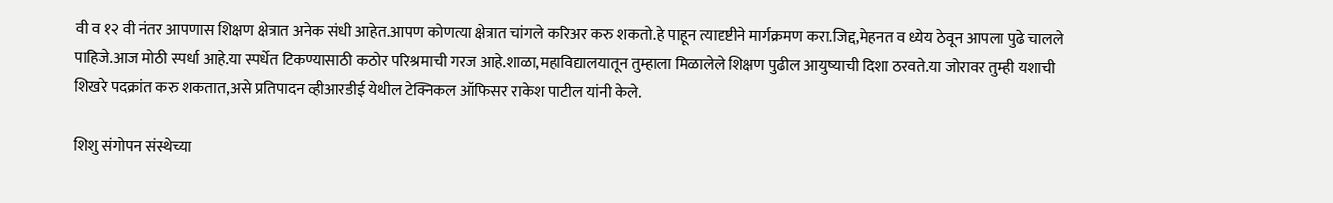वी व १२ वी नंतर आपणास शिक्षण क्षेत्रात अनेक संधी आहेत.आपण कोणत्या क्षेत्रात चांगले करिअर करु शकतो.हे पाहून त्यादृष्टीने मार्गक्रमण करा.जिद्द,मेहनत व ध्येय ठेवून आपला पुढे चालले पाहिजे.आज मोठी स्पर्धा आहे.या स्पर्धेत टिकण्यासाठी कठोर परिश्रमाची गरज आहे.शाळा,महाविद्यालयातून तुम्हाला मिळालेले शिक्षण पुढील आयुष्याची दिशा ठरवते.या जोरावर तुम्ही यशाची शिखरे पदक्रांत करु शकतात,असे प्रतिपादन व्हीआरडीई येथील टेक्निकल ऑफिसर राकेश पाटील यांनी केले.

शिशु संगोपन संस्थेच्या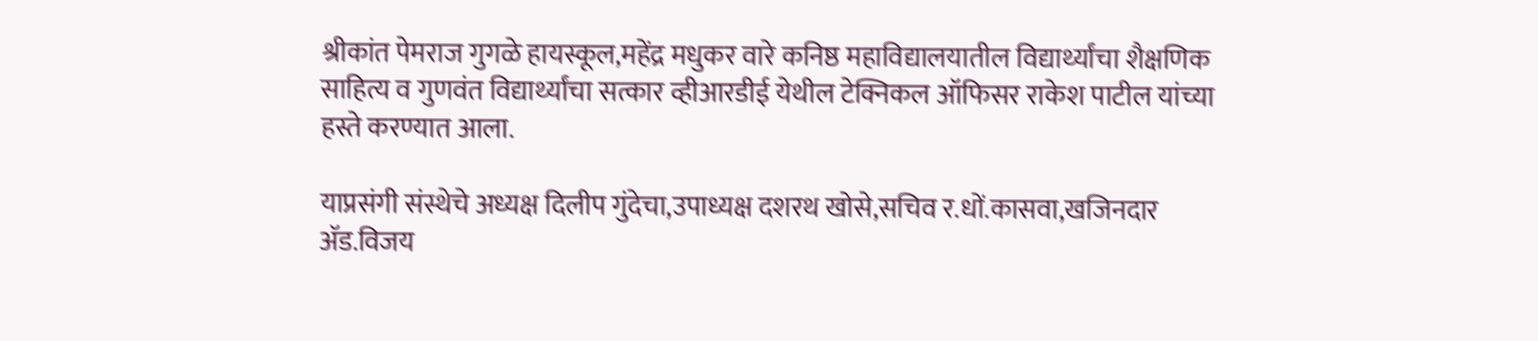श्रीकांत पेमराज गुगळे हायस्कूल,महेंद्र मधुकर वारे कनिष्ठ महाविद्यालयातील विद्यार्थ्यांचा शैक्षणिक साहित्य व गुणवंत विद्यार्थ्यांचा सत्कार व्हीआरडीई येथील टेक्निकल ऑफिसर राकेश पाटील यांच्या हस्ते करण्यात आला.

याप्रसंगी संस्थेचे अध्यक्ष दिलीप गुंदेचा,उपाध्यक्ष दशरथ खोसे,सचिव र.धों.कासवा,खजिनदार अ‍ॅड.विजय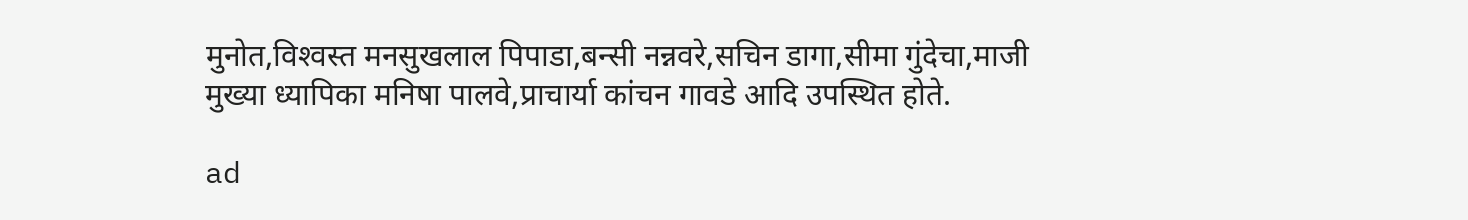मुनोत,विश्‍वस्त मनसुखलाल पिपाडा,बन्सी नन्नवरे,सचिन डागा,सीमा गुंदेचा,माजी मुख्या ध्यापिका मनिषा पालवे,प्राचार्या कांचन गावडे आदि उपस्थित होते.

ad